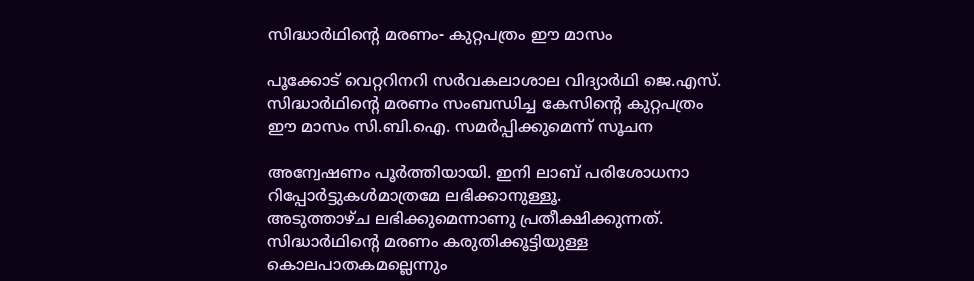സിദ്ധാര്‍ഥിന്റെ മരണം- കുറ്റപത്രം ഈ മാസം

പൂക്കോട്‌ വെറ്ററിനറി സര്‍വകലാശാല വിദ്യാര്‍ഥി ജെ.എസ്‌. സിദ്ധാര്‍ഥിന്റെ മരണം സംബന്ധിച്ച കേസിന്റെ കുറ്റപത്രം ഈ മാസം സി.ബി.ഐ. സമർപ്പിക്കുമെന്ന് സൂചന

അന്വേഷണം പൂര്‍ത്തിയായി. ഇനി ലാബ്‌ പരിശോധനാ റിപ്പോര്‍ട്ടുകള്‍മാത്രമേ ലഭിക്കാനുള്ളൂ.
അടുത്താഴ്‌ച ലഭിക്കുമെന്നാണു പ്രതീക്ഷിക്കുന്നത്‌. സിദ്ധാര്‍ഥിന്റെ മരണം കരുതിക്കൂട്ടിയുള്ള കൊലപാതകമല്ലെന്നും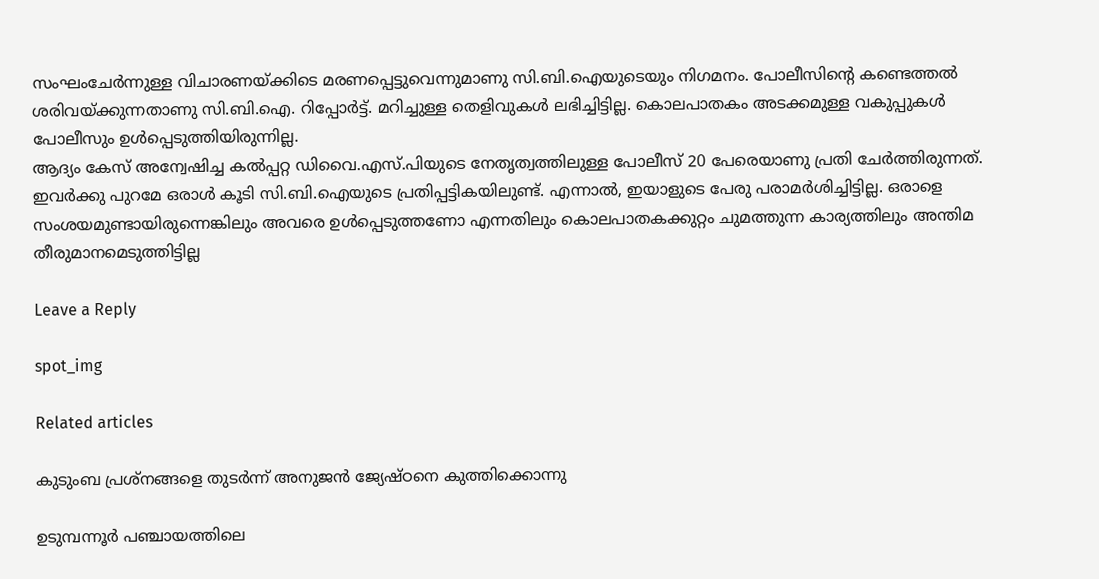സംഘംചേര്‍ന്നുള്ള വിചാരണയ്‌ക്കിടെ മരണപ്പെട്ടുവെന്നുമാണു സി.ബി.ഐയുടെയും നിഗമനം. പോലീസിന്റെ കണ്ടെത്തല്‍ ശരിവയ്‌ക്കുന്നതാണു സി.ബി.ഐ. റിപ്പോര്‍ട്ട്‌. മറിച്ചുള്ള തെളിവുകള്‍ ലഭിച്ചിട്ടില്ല. കൊലപാതകം അടക്കമുള്ള വകുപ്പുകള്‍ പോലീസും ഉള്‍പ്പെടുത്തിയിരുന്നില്ല.
ആദ്യം കേസ്‌ അന്വേഷിച്ച കല്‍പ്പറ്റ ഡിവൈ.എസ്‌.പിയുടെ നേതൃത്വത്തിലുള്ള പോലീസ്‌ 20 പേരെയാണു പ്രതി ചേര്‍ത്തിരുന്നത്‌. ഇവര്‍ക്കു പുറമേ ഒരാള്‍ കൂടി സി.ബി.ഐയുടെ പ്രതിപ്പട്ടികയിലുണ്ട്‌. എന്നാല്‍, ഇയാളുടെ പേരു പരാമര്‍ശിച്ചിട്ടില്ല. ഒരാളെ സംശയമുണ്ടായിരുന്നെങ്കിലും അവരെ ഉള്‍പ്പെടുത്തണോ എന്നതിലും കൊലപാതകക്കുറ്റം ചുമത്തുന്ന കാര്യത്തിലും അന്തിമ തീരുമാനമെടുത്തിട്ടില്ല

Leave a Reply

spot_img

Related articles

കുടുംബ പ്രശ്‌നങ്ങളെ തുടര്‍ന്ന് അനുജന്‍ ജ്യേഷ്ഠനെ കുത്തിക്കൊന്നു

ഉടുമ്പന്നൂര്‍ പഞ്ചായത്തിലെ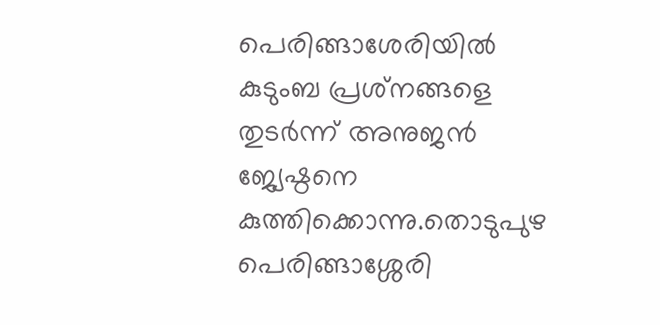പെരിങ്ങാശേരിയില്‍ കുടുംബ പ്രശ്‌നങ്ങളെ തുടര്‍ന്ന് അനുജന്‍ ജ്യേഷ്ഠനെ കുത്തിക്കൊന്നു.തൊടുപുഴ പെരിങ്ങാശ്ശേരി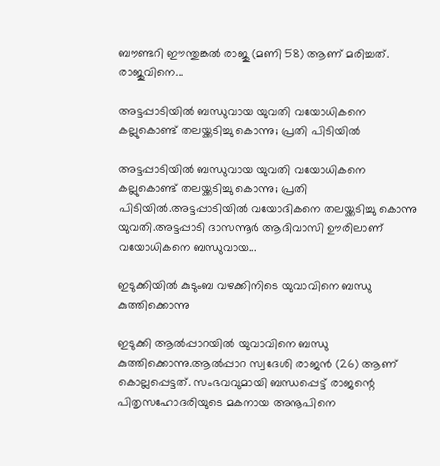ബൗണ്ടറി ഈന്തുങ്കല്‍ രാജു (മണി 58) ആണ് മരിച്ചത്. രാജുവിനെ...

അട്ടപ്പാടിയില്‍ ബന്ധുവായ യുവതി വയോധികനെ കല്ലുകൊണ്ട് തലയ്ക്കടിച്ചു കൊന്നു; പ്രതി പിടിയില്‍

അട്ടപ്പാടിയില്‍ ബന്ധുവായ യുവതി വയോധികനെ കല്ലുകൊണ്ട് തലയ്ക്കടിച്ചു കൊന്നു; പ്രതി പിടിയില്‍.അട്ടപ്പാടിയില്‍ വയോദികനെ തലയ്ക്കടിച്ചു കൊന്നു യുവതി.അട്ടപ്പാടി ദാസന്നൂര്‍ ആദിവാസി ഊരിലാണ് വയോധികനെ ബന്ധുവായ...

ഇടുക്കിയിൽ കുടുംബ വഴക്കിനിടെ യുവാവിനെ ബന്ധു കുത്തിക്കൊന്നു

ഇടുക്കി ആൽപ്പാറയിൽ യുവാവിനെ ബന്ധു കുത്തിക്കൊന്നു.ആൽപ്പാറ സ്വദേശി രാജൻ (26) ആണ് കൊല്ലപ്പെട്ടത്. സംഭവവുമായി ബന്ധപ്പെട്ട് രാജന്റെ പിതൃസഹോദരിയുടെ മകനായ അനൂപിനെ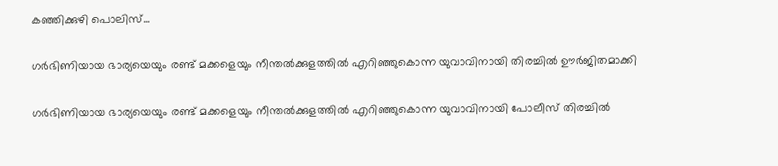കഞ്ഞിക്കുഴി പൊലിസ്...

ഗർഭിണിയായ ഭാര്യയെയും രണ്ട് മക്കളെയും നീന്തല്‍ക്കുളത്തില്‍ എറിഞ്ഞുകൊന്ന യുവാവിനായി തിരച്ചില്‍ ഊർജിതമാക്കി

ഗർഭിണിയായ ഭാര്യയെയും രണ്ട് മക്കളെയും നീന്തല്‍ക്കുളത്തില്‍ എറിഞ്ഞുകൊന്ന യുവാവിനായി പോലീസ് തിരച്ചില്‍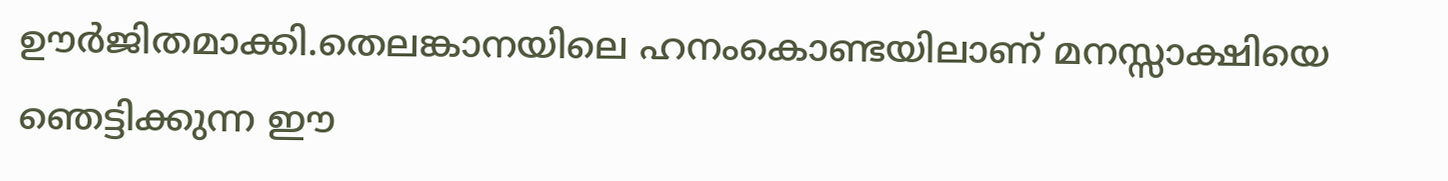ഊർജിതമാക്കി.തെലങ്കാനയിലെ ഹനംകൊണ്ടയിലാണ് മനസ്സാക്ഷിയെ ഞെട്ടിക്കുന്ന ഈ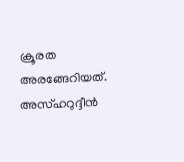ക്രൂരത അരങ്ങേറിയത്. അസ്ഹറുദ്ദീൻ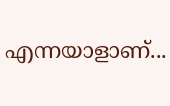എന്നയാളാണ്...